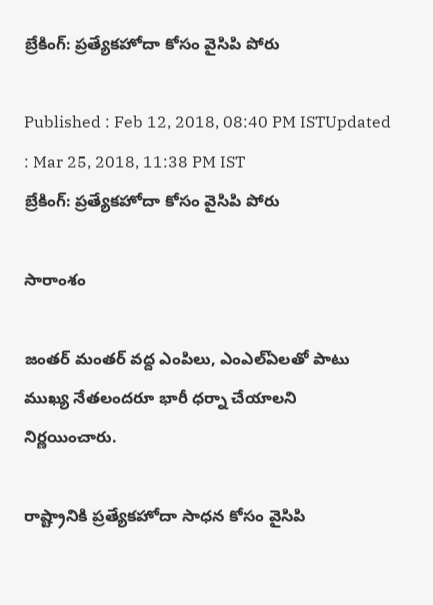బ్రేకింగ్: ప్రత్యేకహోదా కోసం వైసిపి పోరు

Published : Feb 12, 2018, 08:40 PM ISTUpdated : Mar 25, 2018, 11:38 PM IST
బ్రేకింగ్: ప్రత్యేకహోదా కోసం వైసిపి పోరు

సారాంశం

జంతర్ మంతర్ వద్ద ఎంపిలు, ఎంఎల్ఏలతో పాటు ముఖ్య నేతలందరూ భారీ ధర్నా చేయాలని నిర్ణయించారు.

రాష్ట్రానికి ప్రత్యేకహోదా సాధన కోసం వైసిపి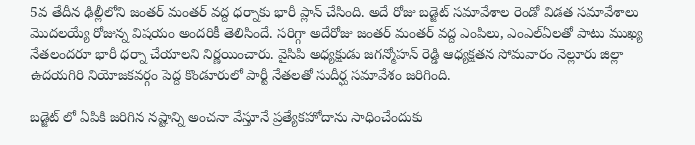5వ తేదీన ఢిల్లీలోని జంతర్ మంతర్ వద్ద ధర్నాకు భారీ ప్లాన్ చేసింది. అదే రోజు బడ్జెట్ సమావేశాల రెండో విడత సమావేశాలు మొదలయ్యే రోజున్న విషయం అందరికీ తెలిసిందే. సరిగ్గా అదేరోజు జంతర్ మంతర్ వద్ద ఎంపిలు, ఎంఎల్ఏలతో పాటు ముఖ్య నేతలందరూ భారీ ధర్నా చేయాలని నిర్ణయించారు. వైసిపి అధ్యక్షుడు జగన్మోహన్ రెడ్డి ఆధ్యక్షతన సోమవారం నెల్లూరు జిల్లా ఉదయగిరి నియోజకవర్గం పెద్ద కొండూరులో పార్టీ నేతలతో సుదీర్ఘ సమావేశం జరిగింది.

బడ్జెట్ లో ఏపికి జరిగిన నష్టాన్ని అంచనా వేస్తూనే ప్రత్యేకహోదాను సాధించేందుకు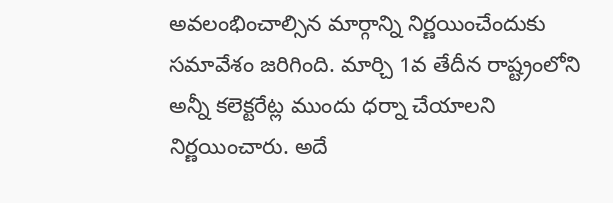అవలంభించాల్సిన మార్గాన్ని నిర్ణయించేందుకు సమావేశం జరిగింది. మార్చి 1వ తేదీన రాష్ట్రంలోని అన్నీ కలెక్టరేట్ల ముందు ధర్నా చేయాలని నిర్ణయించారు. అదే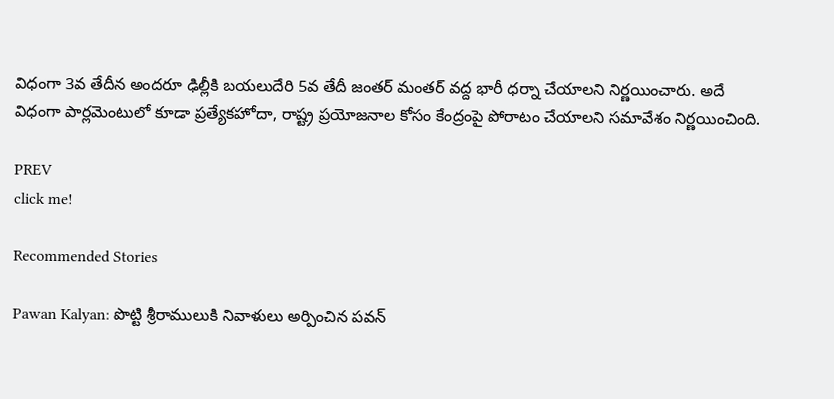విధంగా 3వ తేదీన అందరూ ఢిల్లీకి బయలుదేరి 5వ తేదీ జంతర్ మంతర్ వద్ద భారీ ధర్నా చేయాలని నిర్ణయించారు. అదే విధంగా పార్లమెంటులో కూడా ప్రత్యేకహోదా, రాష్ట్ర ప్రయోజనాల కోసం కేంద్రంపై పోరాటం చేయాలని సమావేశం నిర్ణయించింది.

PREV
click me!

Recommended Stories

Pawan Kalyan: పొట్టి శ్రీరాములుకి నివాళులు అర్పించిన పవన్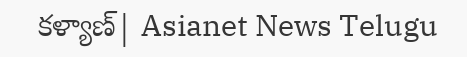కళ్యాణ్| Asianet News Telugu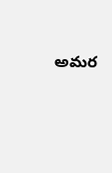అమర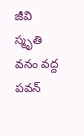జీవి స్మృతి వనం వద్ద పవన్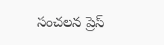సంచలన ప్రెస్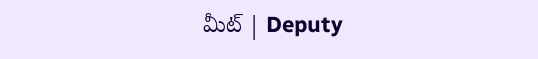మీట్ | Deputy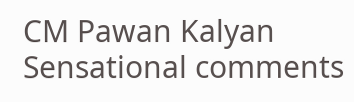CM Pawan Kalyan Sensational comments